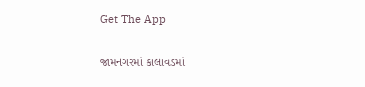Get The App

જામનગરમાં કાલાવડમાં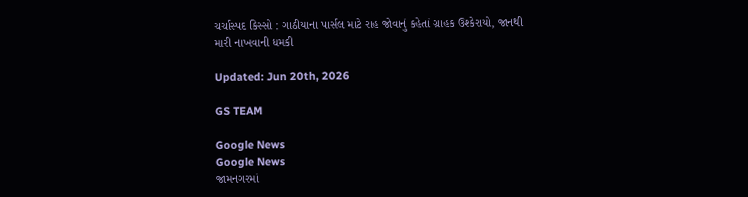ચર્ચાસ્પદ કિસ્સો : ગાઠીયાના પાર્સલ માટે રાહ જોવાનું કહેતાં ગ્રાહક ઉશ્કેરાયો, જાનથી મારી નાખવાની ધમકી

Updated: Jun 20th, 2026

GS TEAM

Google News
Google News
જામનગરમાં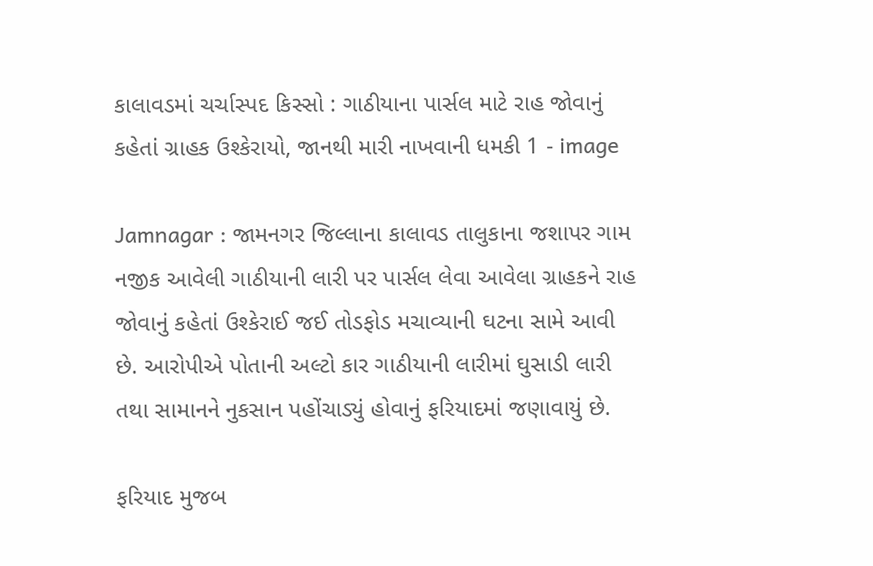કાલાવડમાં ચર્ચાસ્પદ કિસ્સો : ગાઠીયાના પાર્સલ માટે રાહ જોવાનું કહેતાં ગ્રાહક ઉશ્કેરાયો, જાનથી મારી નાખવાની ધમકી 1 - image

Jamnagar : જામનગર જિલ્લાના કાલાવડ તાલુકાના જશાપર ગામ નજીક આવેલી ગાઠીયાની લારી પર પાર્સલ લેવા આવેલા ગ્રાહકને રાહ જોવાનું કહેતાં ઉશ્કેરાઈ જઈ તોડફોડ મચાવ્યાની ઘટના સામે આવી છે. આરોપીએ પોતાની અલ્ટો કાર ગાઠીયાની લારીમાં ઘુસાડી લારી તથા સામાનને નુકસાન પહોંચાડ્યું હોવાનું ફરિયાદમાં જણાવાયું છે.

ફરિયાદ મુજબ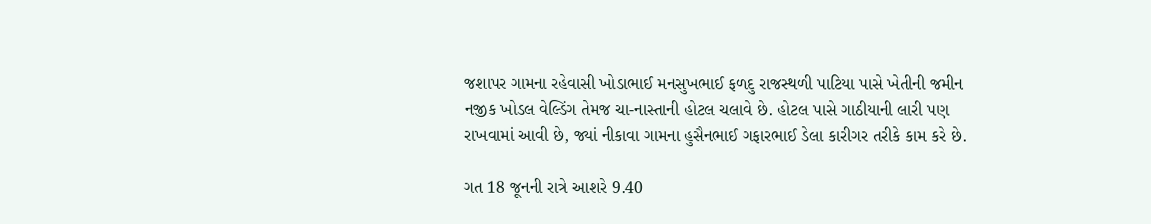જશાપર ગામના રહેવાસી ખોડાભાઈ મનસુખભાઈ ફળદુ રાજસ્થળી પાટિયા પાસે ખેતીની જમીન નજીક ખોડલ વેલ્ડિંગ તેમજ ચા-નાસ્તાની હોટલ ચલાવે છે. હોટલ પાસે ગાઠીયાની લારી પણ રાખવામાં આવી છે, જ્યાં નીકાવા ગામના હુસૈનભાઈ ગફારભાઈ ડેલા કારીગર તરીકે કામ કરે છે.

ગત 18 જૂનની રાત્રે આશરે 9.40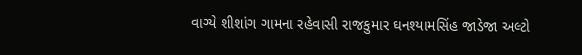વાગ્યે શીશાંગ ગામના રહેવાસી રાજકુમાર ઘનશ્યામસિંહ જાડેજા અલ્ટો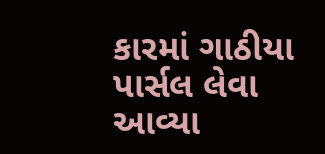કારમાં ગાઠીયા પાર્સલ લેવા આવ્યા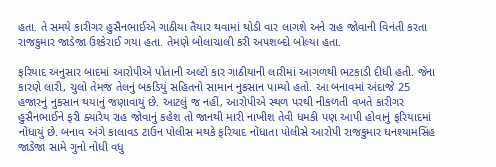હતા. તે સમયે કારીગર હુસૈનભાઈએ ગાઠીયા તૈયાર થવામાં થોડી વાર લાગશે અને રાહ જોવાની વિનંતી કરતા રાજકુમાર જાડેજા ઉશ્કેરાઈ ગયા હતા. તેમણે બોલાચાલી કરી અપશબ્દો બોલ્યા હતા.

ફરિયાદ અનુસાર બાદમાં આરોપીએ પોતાની અલ્ટો કાર ગાઠીયાની લારીમાં આગળથી ભટકાડી દીધી હતી. જેના કારણે લારી, ચુલો તેમજ તેલનું બકડિયું સહિતનો સામાન નુકસાન પામ્યો હતો. આ બનાવમાં અંદાજે 25 હજારનું નુકસાન થયાનું જણાવાયું છે. આટલું જ નહીં, આરોપીએ સ્થળ પરથી નીકળતી વખતે કારીગર હુસૈનભાઈને ફરી ક્યારેય રાહ જોવાનું કહેશ તો જાનથી મારી નાખીશ તેવી ધમકી પણ આપી હોવાનું ફરિયાદમાં નોંધાયું છે. બનાવ અંગે કાલાવડ ટાઉન પોલીસ મથકે ફરિયાદ નોંધાતા પોલીસે આરોપી રાજકુમાર ઘનશ્યામસિંહ જાડેજા સામે ગુનો નોંધી વધુ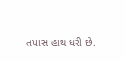તપાસ હાથ ધરી છે.